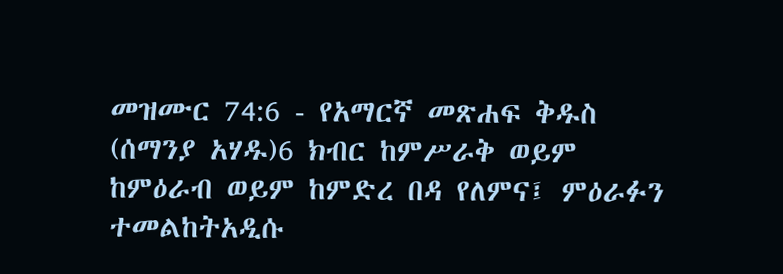መዝሙር 74:6 - የአማርኛ መጽሐፍ ቅዱስ (ሰማንያ አሃዱ)6 ክብር ከምሥራቅ ወይም ከምዕራብ ወይም ከምድረ በዳ የለምና፤ ምዕራፉን ተመልከትአዲሱ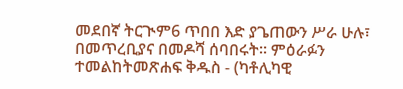መደበኛ ትርጒም6 ጥበበ እድ ያጌጠውን ሥራ ሁሉ፣ በመጥረቢያና በመዶሻ ሰባበሩት። ምዕራፉን ተመልከትመጽሐፍ ቅዱስ - (ካቶሊካዊ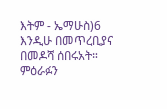እትም - ኤማሁስ)6 እንዲሁ በመጥረቢያና በመዶሻ ሰበሩአት። ምዕራፉን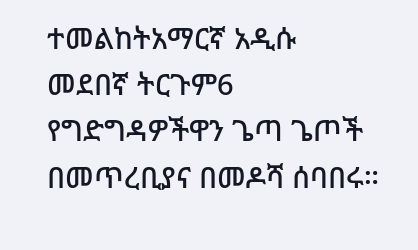ተመልከትአማርኛ አዲሱ መደበኛ ትርጉም6 የግድግዳዎችዋን ጌጣ ጌጦች በመጥረቢያና በመዶሻ ሰባበሩ።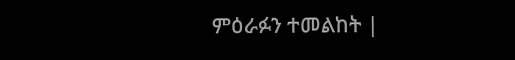ምዕራፉን ተመልከት |